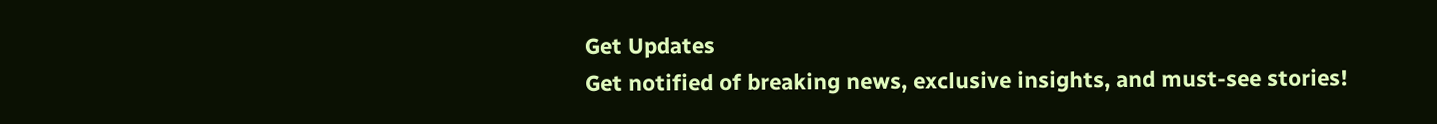Get Updates
Get notified of breaking news, exclusive insights, and must-see stories!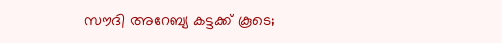സൗദി അറേബ്യ കട്ടക്ക് കൂടെ;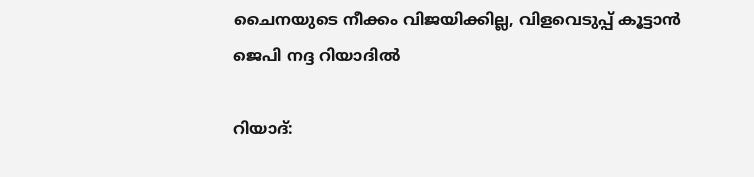ചൈനയുടെ നീക്കം വിജയിക്കില്ല, വിളവെടുപ്പ് കൂട്ടാന്‍ ജെപി നദ്ദ റിയാദില്‍

റിയാദ്: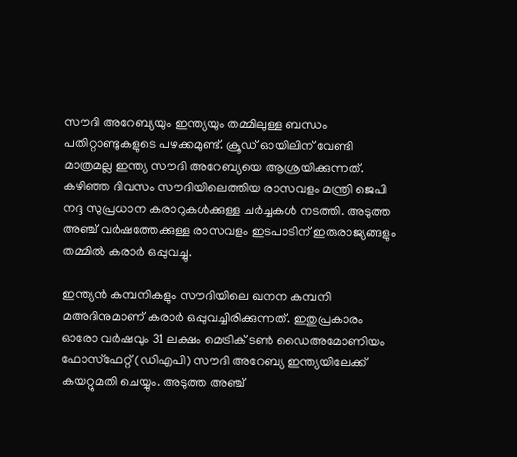സൗദി അറേബ്യയും ഇന്ത്യയും തമ്മിലുള്ള ബന്ധം പതിറ്റാണ്ടുകളുടെ പഴക്കമുണ്ട്. ക്രൂഡ് ഓയിലിന് വേണ്ടി മാത്രമല്ല ഇന്ത്യ സൗദി അറേബ്യയെ ആശ്രയിക്കുന്നത്. കഴിഞ്ഞ ദിവസം സൗദിയിലെത്തിയ രാസവളം മന്ത്രി ജെപി നദ്ദ സുപ്രധാന കരാറുകള്‍ക്കുള്ള ചര്‍ച്ചകള്‍ നടത്തി. അടുത്ത അഞ്ച് വര്‍ഷത്തേക്കുള്ള രാസവളം ഇടപാടിന് ഇരുരാജ്യങ്ങളും തമ്മില്‍ കരാര്‍ ഒപ്പുവച്ചു.

ഇന്ത്യന്‍ കമ്പനികളും സൗദിയിലെ ഖനന കമ്പനി മഅദിനുമാണ് കരാര്‍ ഒപ്പുവച്ചിരിക്കുന്നത്. ഇതുപ്രകാരം ഓരോ വര്‍ഷവും 31 ലക്ഷം മെട്രിക് ടണ്‍ ഡൈഅമോണിയം ഫോസ്‌ഫേറ്റ് (ഡിഎപി) സൗദി അറേബ്യ ഇന്ത്യയിലേക്ക് കയറ്റുമതി ചെയ്യും. അടുത്ത അഞ്ച്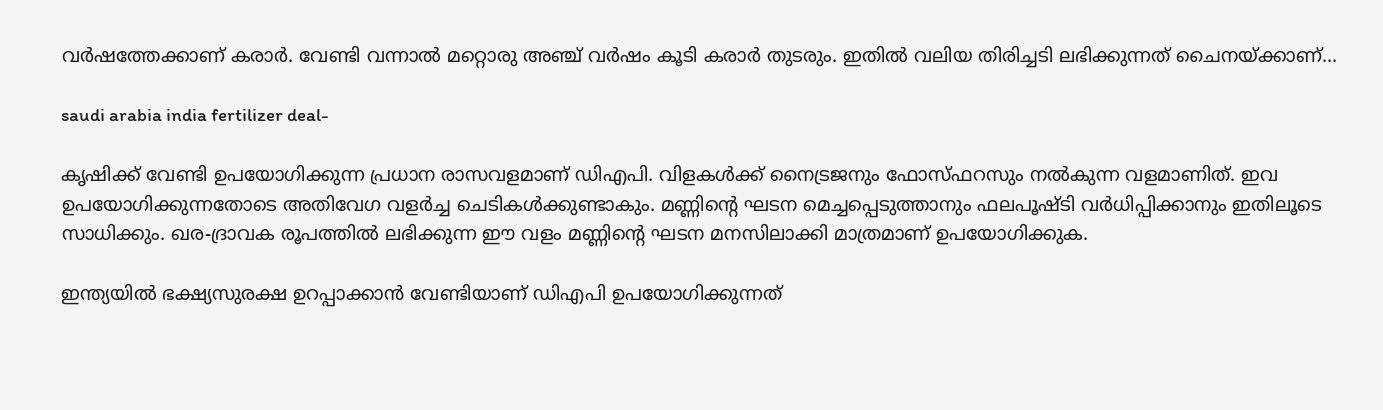വര്‍ഷത്തേക്കാണ് കരാര്‍. വേണ്ടി വന്നാല്‍ മറ്റൊരു അഞ്ച് വര്‍ഷം കൂടി കരാര്‍ തുടരും. ഇതില്‍ വലിയ തിരിച്ചടി ലഭിക്കുന്നത് ചൈനയ്ക്കാണ്...

saudi arabia india fertilizer deal-

കൃഷിക്ക് വേണ്ടി ഉപയോഗിക്കുന്ന പ്രധാന രാസവളമാണ് ഡിഎപി. വിളകള്‍ക്ക് നൈട്രജനും ഫോസ്ഫറസും നല്‍കുന്ന വളമാണിത്. ഇവ ഉപയോഗിക്കുന്നതോടെ അതിവേഗ വളര്‍ച്ച ചെടികള്‍ക്കുണ്ടാകും. മണ്ണിന്റെ ഘടന മെച്ചപ്പെടുത്താനും ഫലപൂഷ്ടി വര്‍ധിപ്പിക്കാനും ഇതിലൂടെ സാധിക്കും. ഖര-ദ്രാവക രൂപത്തില്‍ ലഭിക്കുന്ന ഈ വളം മണ്ണിന്റെ ഘടന മനസിലാക്കി മാത്രമാണ് ഉപയോഗിക്കുക.

ഇന്ത്യയില്‍ ഭക്ഷ്യസുരക്ഷ ഉറപ്പാക്കാന്‍ വേണ്ടിയാണ് ഡിഎപി ഉപയോഗിക്കുന്നത്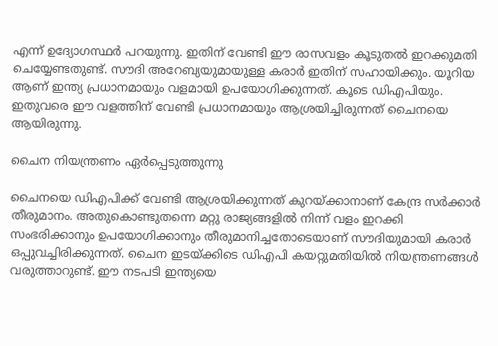എന്ന് ഉദ്യോഗസ്ഥര്‍ പറയുന്നു. ഇതിന് വേണ്ടി ഈ രാസവളം കൂടുതല്‍ ഇറക്കുമതി ചെയ്യേണ്ടതുണ്ട്. സൗദി അറേബ്യയുമായുള്ള കരാര്‍ ഇതിന് സഹായിക്കും. യൂറിയ ആണ് ഇന്ത്യ പ്രധാനമായും വളമായി ഉപയോഗിക്കുന്നത്. കൂടെ ഡിഎപിയും. ഇതുവരെ ഈ വളത്തിന് വേണ്ടി പ്രധാനമായും ആശ്രയിച്ചിരുന്നത് ചൈനയെ ആയിരുന്നു.

ചൈന നിയന്ത്രണം ഏര്‍പ്പെടുത്തുന്നു

ചൈനയെ ഡിഎപിക്ക് വേണ്ടി ആശ്രയിക്കുന്നത് കുറയ്ക്കാനാണ് കേന്ദ്ര സര്‍ക്കാര്‍ തീരുമാനം. അതുകൊണ്ടുതന്നെ മറ്റു രാജ്യങ്ങളില്‍ നിന്ന് വളം ഇറക്കി സംഭരിക്കാനും ഉപയോഗിക്കാനും തീരുമാനിച്ചതോടെയാണ് സൗദിയുമായി കരാര്‍ ഒപ്പുവച്ചിരിക്കുന്നത്. ചൈന ഇടയ്ക്കിടെ ഡിഎപി കയറ്റുമതിയില്‍ നിയന്ത്രണങ്ങള്‍ വരുത്താറുണ്ട്. ഈ നടപടി ഇന്ത്യയെ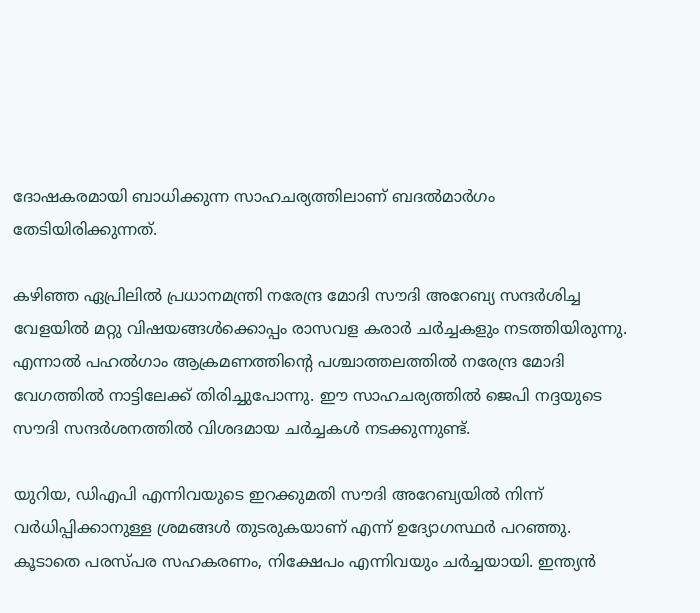ദോഷകരമായി ബാധിക്കുന്ന സാഹചര്യത്തിലാണ് ബദല്‍മാര്‍ഗം തേടിയിരിക്കുന്നത്.

കഴിഞ്ഞ ഏപ്രിലില്‍ പ്രധാനമന്ത്രി നരേന്ദ്ര മോദി സൗദി അറേബ്യ സന്ദര്‍ശിച്ച വേളയില്‍ മറ്റു വിഷയങ്ങള്‍ക്കൊപ്പം രാസവള കരാര്‍ ചര്‍ച്ചകളും നടത്തിയിരുന്നു. എന്നാല്‍ പഹല്‍ഗാം ആക്രമണത്തിന്റെ പശ്ചാത്തലത്തില്‍ നരേന്ദ്ര മോദി വേഗത്തില്‍ നാട്ടിലേക്ക് തിരിച്ചുപോന്നു. ഈ സാഹചര്യത്തില്‍ ജെപി നദ്ദയുടെ സൗദി സന്ദര്‍ശനത്തില്‍ വിശദമായ ചര്‍ച്ചകള്‍ നടക്കുന്നുണ്ട്.

യുറിയ, ഡിഎപി എന്നിവയുടെ ഇറക്കുമതി സൗദി അറേബ്യയില്‍ നിന്ന് വര്‍ധിപ്പിക്കാനുള്ള ശ്രമങ്ങള്‍ തുടരുകയാണ് എന്ന് ഉദ്യോഗസ്ഥര്‍ പറഞ്ഞു. കൂടാതെ പരസ്പര സഹകരണം, നിക്ഷേപം എന്നിവയും ചര്‍ച്ചയായി. ഇന്ത്യന്‍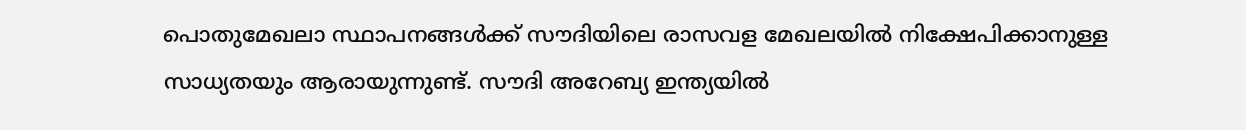പൊതുമേഖലാ സ്ഥാപനങ്ങള്‍ക്ക് സൗദിയിലെ രാസവള മേഖലയില്‍ നിക്ഷേപിക്കാനുള്ള സാധ്യതയും ആരായുന്നുണ്ട്. സൗദി അറേബ്യ ഇന്ത്യയില്‍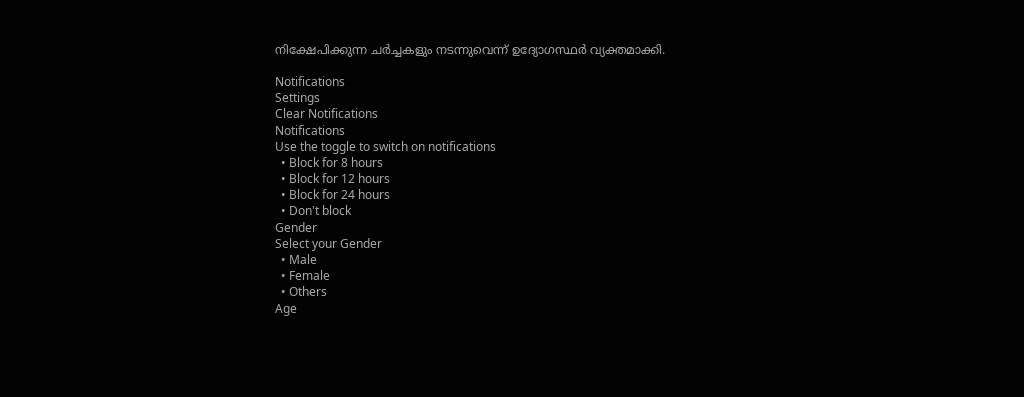നിക്ഷേപിക്കുന്ന ചര്‍ച്ചകളും നടന്നുവെന്ന് ഉദ്യോഗസ്ഥര്‍ വ്യക്തമാക്കി.

Notifications
Settings
Clear Notifications
Notifications
Use the toggle to switch on notifications
  • Block for 8 hours
  • Block for 12 hours
  • Block for 24 hours
  • Don't block
Gender
Select your Gender
  • Male
  • Female
  • Others
Age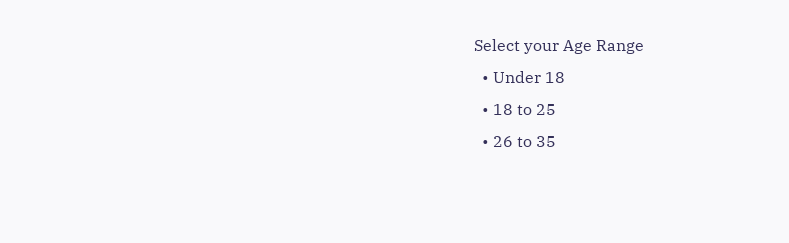Select your Age Range
  • Under 18
  • 18 to 25
  • 26 to 35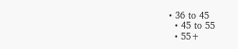• 36 to 45
  • 45 to 55
  • 55+